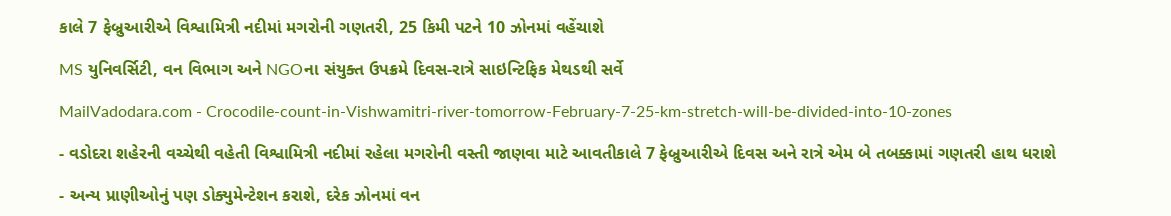કાલે 7 ફેબ્રુઆરીએ વિશ્વામિત્રી નદીમાં મગરોની ગણતરી, 25 કિમી પટને 10 ઝોનમાં વહેંચાશે

MS યુનિવર્સિટી, વન વિભાગ અને NGOના સંયુક્ત ઉપક્રમે દિવસ-રાત્રે સાઇન્ટિફિક મેથડથી સર્વે

MailVadodara.com - Crocodile-count-in-Vishwamitri-river-tomorrow-February-7-25-km-stretch-will-be-divided-into-10-zones

- વડોદરા શહેરની વચ્ચેથી વહેતી વિશ્વામિત્રી નદીમાં રહેલા મગરોની વસ્તી જાણવા માટે આવતીકાલે 7 ફેબ્રુઆરીએ દિવસ અને રાત્રે એમ બે તબક્કામાં ગણતરી હાથ ધરાશે

- અન્ય પ્રાણીઓનું પણ ડોક્યુમેન્ટેશન કરાશે, દરેક ઝોનમાં વન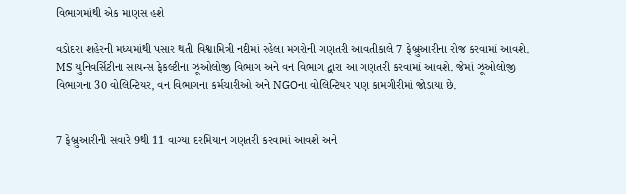વિભાગમાંથી એક માણસ હશે

વડોદરા શહેરની મધ્યમાંથી પસાર થતી વિશ્વામિત્રી નદીમાં રહેલા મગરોની ગણતરી આવતીકાલે 7 ફેબ્રુઆરીના રોજ કરવામાં આવશે. MS યુનિવર્સિટીના સાયન્સ ફેકલ્ટીના ઝૂઓલોજી વિભાગ અને વન વિભાગ દ્વારા આ ગણતરી કરવામાં આવશે. જેમાં ઝૂઓલોજી વિભાગના 30 વોલિન્ટિયર, વન વિભાગના કર્મચારીઓ અને NGOના વોલિન્ટિયર પણ કામગીરીમાં જોડાયા છે.


7 ફેબ્રુઆરીની સવારે 9થી 11 વાગ્યા દરમિયાન ગણતરી કરવામાં આવશે અને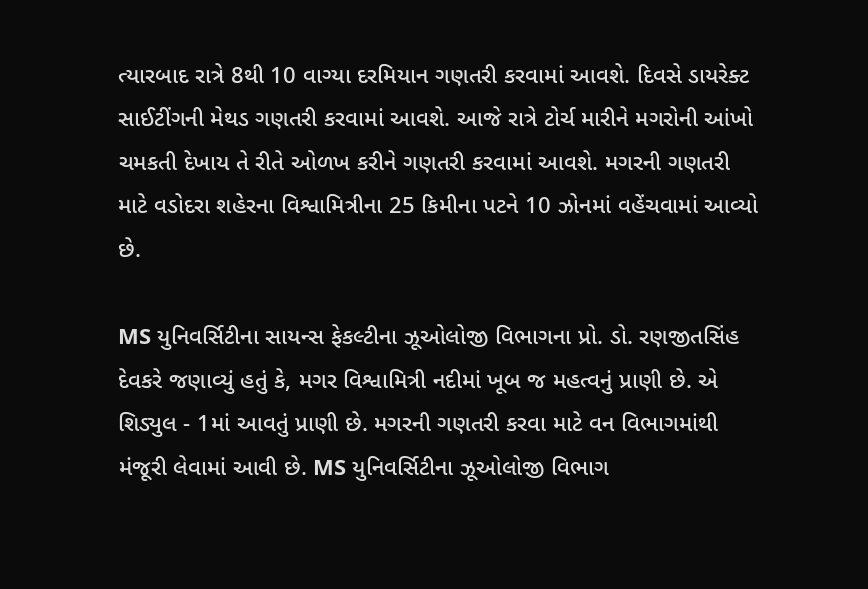ત્યારબાદ રાત્રે 8થી 10 વાગ્યા દરમિયાન ગણતરી કરવામાં આવશે. દિવસે ડાયરેક્ટ સાઈટીંગની મેથડ ગણતરી કરવામાં આવશે. આજે રાત્રે ટોર્ચ મારીને મગરોની આંખો ચમકતી દેખાય તે રીતે ઓળખ કરીને ગણતરી કરવામાં આવશે. મગરની ગણતરી માટે વડોદરા શહેરના વિશ્વામિત્રીના 25 કિમીના પટને 10 ઝોનમાં વહેંચવામાં આવ્યો છે.

MS યુનિવર્સિટીના સાયન્સ ફેકલ્ટીના ઝૂઓલોજી વિભાગના પ્રો. ડો. રણજીતસિંહ દેવકરે જણાવ્યું હતું કે, મગર વિશ્વામિત્રી નદીમાં ખૂબ જ મહત્વનું પ્રાણી છે. એ શિડ્યુલ - 1માં આવતું પ્રાણી છે. મગરની ગણતરી કરવા માટે વન વિભાગમાંથી મંજૂરી લેવામાં આવી છે. MS યુનિવર્સિટીના ઝૂઓલોજી વિભાગ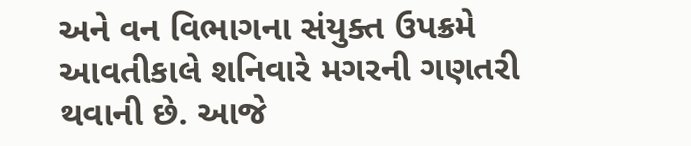અને વન વિભાગના સંયુક્ત ઉપક્રમે આવતીકાલે શનિવારે મગરની ગણતરી થવાની છે. આજે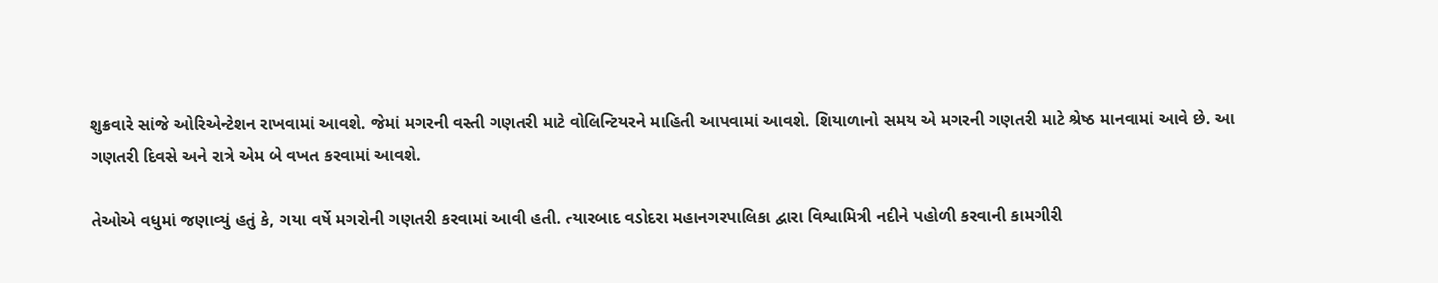શુક્રવારે સાંજે ઓરિએન્ટેશન રાખવામાં આવશે. જેમાં મગરની વસ્તી ગણતરી માટે વોલિન્ટિયરને માહિતી આપવામાં આવશે. શિયાળાનો સમય એ મગરની ગણતરી માટે શ્રેષ્ઠ માનવામાં આવે છે. આ ગણતરી દિવસે અને રાત્રે એમ બે વખત કરવામાં આવશે.

તેઓએ વધુમાં જણાવ્યું હતું કે, ગયા વર્ષે મગરોની ગણતરી કરવામાં આવી હતી. ત્યારબાદ વડોદરા મહાનગરપાલિકા દ્વારા વિશ્વામિત્રી નદીને પહોળી કરવાની કામગીરી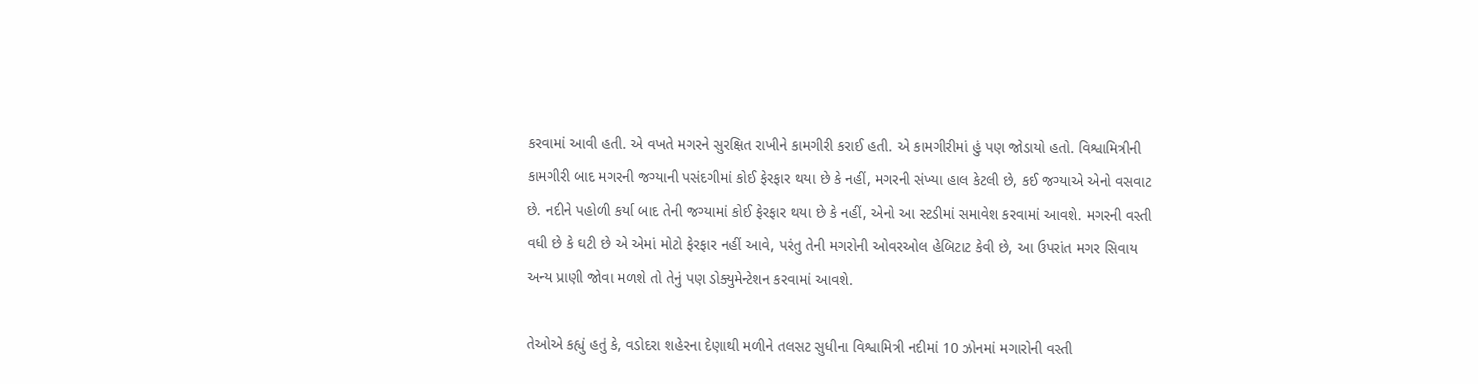કરવામાં આવી હતી. એ વખતે મગરને સુરક્ષિત રાખીને કામગીરી કરાઈ હતી. એ કામગીરીમાં હું પણ જોડાયો હતો. વિશ્વામિત્રીની કામગીરી બાદ મગરની જગ્યાની પસંદગીમાં કોઈ ફેરફાર થયા છે કે નહીં, મગરની સંખ્યા હાલ કેટલી છે, કઈ જગ્યાએ એનો વસવાટ છે. નદીને પહોળી કર્યા બાદ તેની જગ્યામાં કોઈ ફેરફાર થયા છે કે નહીં, એનો આ સ્ટડીમાં સમાવેશ કરવામાં આવશે. મગરની વસ્તી વધી છે કે ઘટી છે એ એમાં મોટો ફેરફાર નહીં આવે, પરંતુ તેની મગરોની ઓવરઓલ હેબિટાટ કેવી છે, આ ઉપરાંત મગર સિવાય અન્ય પ્રાણી જોવા મળશે તો તેનું પણ ડોક્યુમેન્ટેશન કરવામાં આવશે.

તેઓએ કહ્યું હતું કે, વડોદરા શહેરના દેણાથી મળીને તલસટ સુધીના વિશ્વામિત્રી નદીમાં 10 ઝોનમાં મગારોની વસ્તી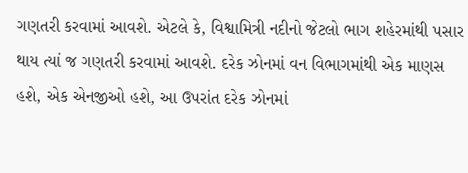ગણતરી કરવામાં આવશે. એટલે કે, વિશ્વામિત્રી નદીનો જેટલો ભાગ શહેરમાંથી પસાર થાય ત્યાં જ ગણતરી કરવામાં આવશે. દરેક ઝોનમાં વન વિભાગમાંથી એક માણસ હશે, એક એનજીઓ હશે, આ ઉપરાંત દરેક ઝોનમાં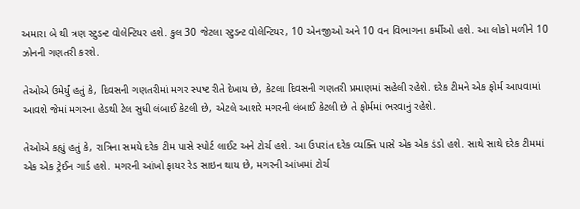અમારા બે થી ત્રણ સ્ટુડન્ટ વોલેન્ટિયર હશે. કુલ 30 જેટલા સ્ટુડન્ટ વોલેન્ટિયર, 10 એનજીઓ અને 10 વન વિભાગના કર્મીઓ હશે. આ લોકો મળીને 10 ઝોનની ગણતરી કરશે.

તેઓએ ઉમેર્યું હતું કે, દિવસની ગણતરીમાં મગર સ્પષ્ટ રીતે દેખાય છે, કેટલા દિવસની ગણતરી પ્રમાણમાં સહેલી રહેશે. દરેક ટીમને એક ફોર્મ આપવામાં આવશે જેમાં મગરના હેડથી ટેલ સુધી લંબાઈ કેટલી છે, એટલે આશરે મગરની લંબાઈ કેટલી છે તે ફોર્મમાં ભરવાનું રહેશે.

તેઓએ કહ્યું હતું કે, રાત્રિના સમયે દરેક ટીમ પાસે સ્પોર્ટ લાઈટ અને ટોર્ચ હશે. આ ઉપરાંત દરેક વ્યક્તિ પાસે એક એક ડંડો હશે. સાથે સાથે દરેક ટીમમાં એક એક ટ્રેઈન ગાર્ડ હશે. મગરની આંખો ફાયર રેડ સાઇન થાય છે, મગરની આંખમાં ટોર્ચ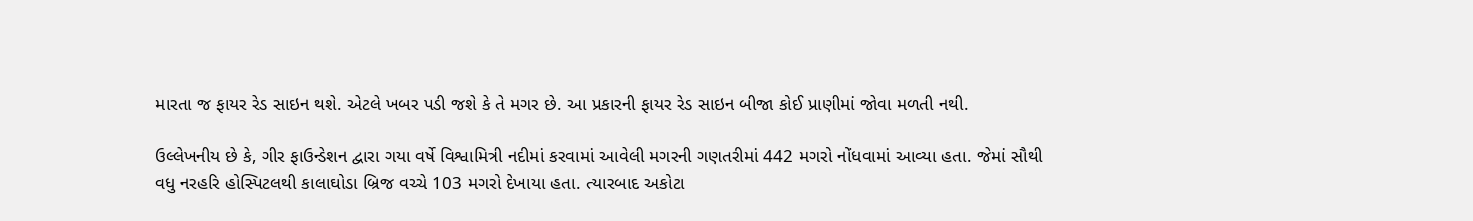મારતા જ ફાયર રેડ સાઇન થશે. એટલે ખબર પડી જશે કે તે મગર છે. આ પ્રકારની ફાયર રેડ સાઇન બીજા કોઈ પ્રાણીમાં જોવા મળતી નથી.

ઉલ્લેખનીય છે કે, ગીર ફાઉન્ડેશન દ્વારા ગયા વર્ષે વિશ્વામિત્રી નદીમાં કરવામાં આવેલી મગરની ગણતરીમાં 442 મગરો નોંધવામાં આવ્યા હતા. જેમાં સૌથી વધુ નરહરિ હોસ્પિટલથી કાલાઘોડા બ્રિજ વચ્ચે 103 મગરો દેખાયા હતા. ત્યારબાદ અકોટા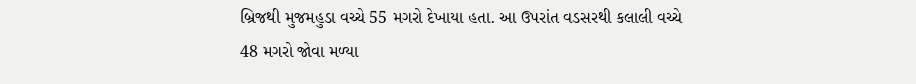બ્રિજથી મુજમહુડા વચ્ચે 55 મગરો દેખાયા હતા. આ ઉપરાંત વડસરથી કલાલી વચ્ચે 48 મગરો જોવા મળ્યા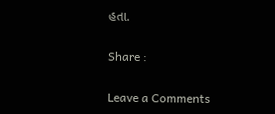હતા.

Share :

Leave a Comments